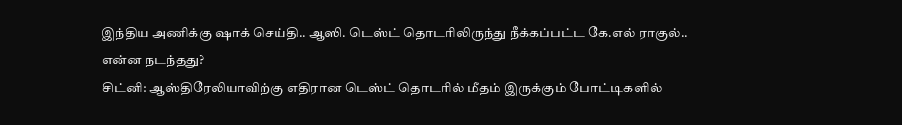இந்திய அணிக்கு ஷாக் செய்தி.. ஆஸி. டெஸ்ட் தொடரிலிருந்து நீக்கப்பட்ட கே.எல் ராகுல்.. என்ன நடந்தது?
சிட்னி: ஆஸ்திரேலியாவிற்கு எதிரான டெஸ்ட் தொடரில் மீதம் இருக்கும் போட்டிகளில்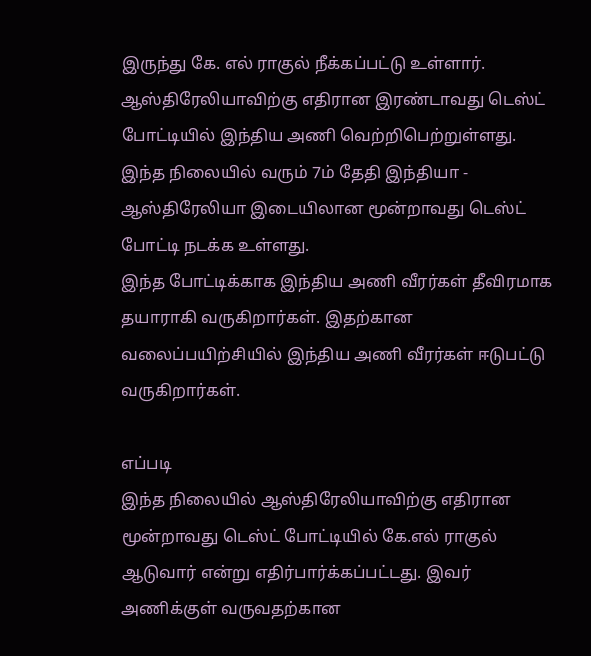இருந்து கே. எல் ராகுல் நீக்கப்பட்டு உள்ளார்.
ஆஸ்திரேலியாவிற்கு எதிரான இரண்டாவது டெஸ்ட் போட்டியில் இந்திய அணி வெற்றிபெற்றுள்ளது. இந்த நிலையில் வரும் 7ம் தேதி இந்தியா - ஆஸ்திரேலியா இடையிலான மூன்றாவது டெஸ்ட் போட்டி நடக்க உள்ளது.
இந்த போட்டிக்காக இந்திய அணி வீரர்கள் தீவிரமாக தயாராகி வருகிறார்கள். இதற்கான வலைப்பயிற்சியில் இந்திய அணி வீரர்கள் ஈடுபட்டு வருகிறார்கள்.

எப்படி
இந்த நிலையில் ஆஸ்திரேலியாவிற்கு எதிரான மூன்றாவது டெஸ்ட் போட்டியில் கே.எல் ராகுல் ஆடுவார் என்று எதிர்பார்க்கப்பட்டது. இவர் அணிக்குள் வருவதற்கான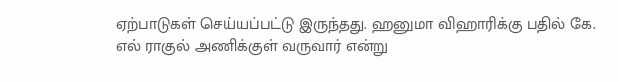ஏற்பாடுகள் செய்யப்பட்டு இருந்தது. ஹனுமா விஹாரிக்கு பதில் கே. எல் ராகுல் அணிக்குள் வருவார் என்று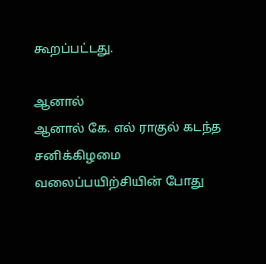கூறப்பட்டது.

ஆனால்
ஆனால் கே. எல் ராகுல் கடந்த சனிக்கிழமை வலைப்பயிற்சியின் போது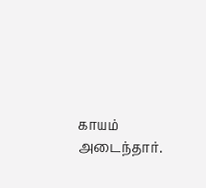காயம் அடைந்தார்.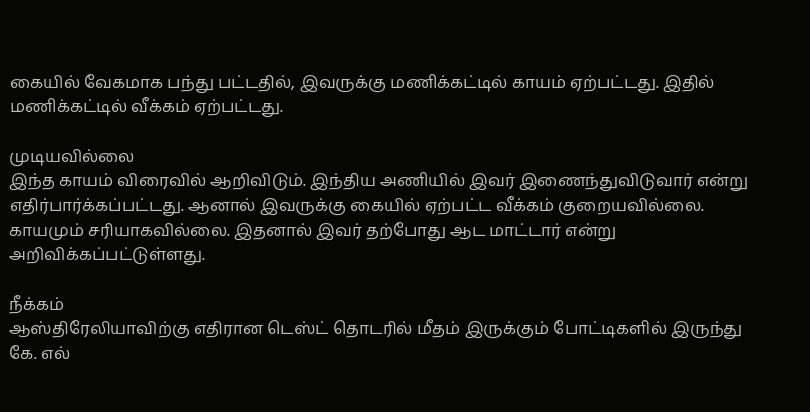கையில் வேகமாக பந்து பட்டதில், இவருக்கு மணிக்கட்டில் காயம் ஏற்பட்டது. இதில் மணிக்கட்டில் வீக்கம் ஏற்பட்டது.

முடியவில்லை
இந்த காயம் விரைவில் ஆறிவிடும். இந்திய அணியில் இவர் இணைந்துவிடுவார் என்று எதிர்பார்க்கப்பட்டது. ஆனால் இவருக்கு கையில் ஏற்பட்ட வீக்கம் குறையவில்லை. காயமும் சரியாகவில்லை. இதனால் இவர் தற்போது ஆட மாட்டார் என்று அறிவிக்கப்பட்டுள்ளது.

நீக்கம்
ஆஸ்திரேலியாவிற்கு எதிரான டெஸ்ட் தொடரில் மீதம் இருக்கும் போட்டிகளில் இருந்து கே. எல்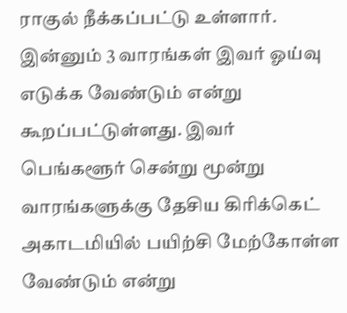ராகுல் நீக்கப்பட்டு உள்ளார். இன்னும் 3 வாரங்கள் இவர் ஓய்வு எடுக்க வேண்டும் என்று கூறப்பட்டுள்ளது. இவர் பெங்களூர் சென்று மூன்று வாரங்களுக்கு தேசிய கிரிக்கெட் அகாடமியில் பயிற்சி மேற்கோள்ள வேண்டும் என்று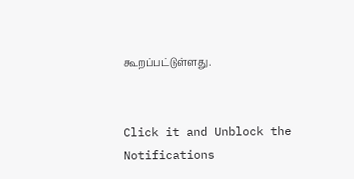கூறப்பட்டுள்ளது.


Click it and Unblock the Notifications